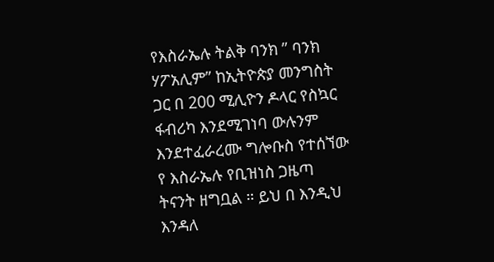የእስራኤሉ ትልቅ ባንክ ” ባንክ ሃፖአሊም” ከኢትዮጵያ መንግስት ጋር በ 200 ሚሊዮን ዶላር የስኳር ፋብሪካ እንደሚገነባ ውሉንም እንደተፈራረሙ ግሎቡስ የተሰኘው የ እስራኤሉ የቢዝነስ ጋዜጣ ትናንት ዘግቧል ። ይህ በ እንዲህ እንዳለ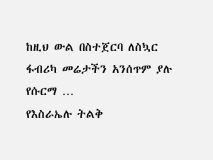ከዚህ ውል በስተጀርባ ለስኳር ፋብሪካ መሬታችን አንሰጥም ያሉ የሱርማ …
የእስራኤሉ ትልቅ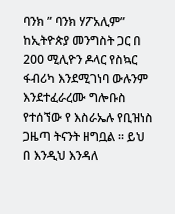ባንክ ” ባንክ ሃፖአሊም” ከኢትዮጵያ መንግስት ጋር በ 200 ሚሊዮን ዶላር የስኳር ፋብሪካ እንደሚገነባ ውሉንም እንደተፈራረሙ ግሎቡስ የተሰኘው የ እስራኤሉ የቢዝነስ ጋዜጣ ትናንት ዘግቧል ። ይህ በ እንዲህ እንዳለ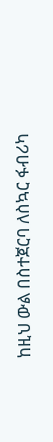ከዚህ ውል በስተጀርባ ለስኳር ፋብሪካ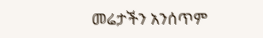መሬታችን አንሰጥም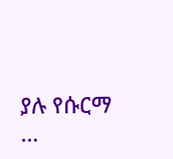ያሉ የሱርማ …